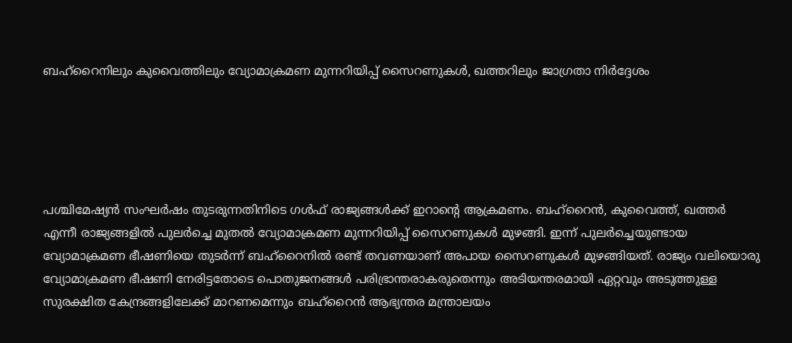ബഹ്റൈനിലും കുവൈത്തിലും വ്യോമാക്രമണ മുന്നറിയിപ്പ് സൈറണുകൾ, ഖത്തറിലും ജാഗ്രതാ നിർദ്ദേശം





പശ്ചിമേഷ്യൻ സംഘർഷം തുടരുന്നതിനിടെ ഗൾഫ് രാജ്യങ്ങൾക്ക് ഇറാന്‍റെ ആക്രമണം. ബഹ്റൈൻ, കുവൈത്ത്, ഖത്തർ എന്നീ രാജ്യങ്ങളിൽ പുലർച്ചെ മുതൽ വ്യോമാക്രമണ മുന്നറിയിപ്പ് സൈറണുകൾ മുഴങ്ങി. ഇന്ന് പുലർച്ചെയുണ്ടായ വ്യോമാക്രമണ ഭീഷണിയെ തുടർന്ന് ബഹ്റൈനിൽ രണ്ട് തവണയാണ് അപായ സൈറണുകൾ മുഴങ്ങിയത്. രാജ്യം വലിയൊരു വ്യോമാക്രമണ ഭീഷണി നേരിട്ടതോടെ പൊതുജനങ്ങൾ പരിഭ്രാന്തരാകരുതെന്നും അടിയന്തരമായി ഏറ്റവും അടുത്തുള്ള സുരക്ഷിത കേന്ദ്രങ്ങളിലേക്ക് മാറണമെന്നും ബഹ്റൈൻ ആഭ്യന്തര മന്ത്രാലയം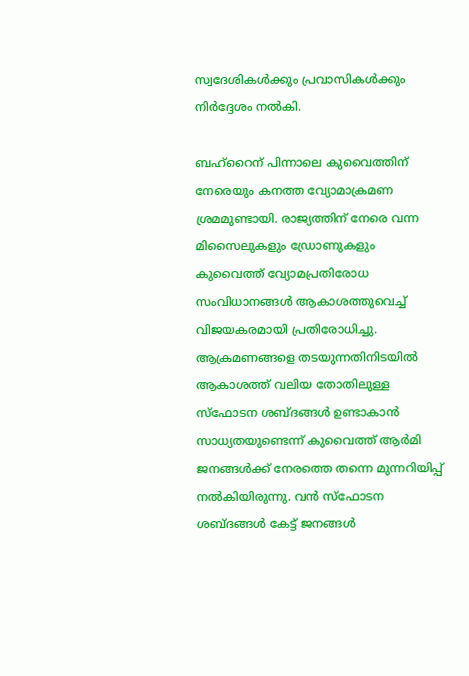സ്വദേശികൾക്കും പ്രവാസികൾക്കും നിർദ്ദേശം നൽകി.

ബഹ്റൈന് പിന്നാലെ കുവൈത്തിന് നേരെയും കനത്ത വ്യോമാക്രമണ ശ്രമമുണ്ടായി. രാജ്യത്തിന് നേരെ വന്ന മിസൈലുകളും ഡ്രോണുകളും കുവൈത്ത് വ്യോമപ്രതിരോധ സംവിധാനങ്ങൾ ആകാശത്തുവെച്ച് വിജയകരമായി പ്രതിരോധിച്ചു. ആക്രമണങ്ങളെ തടയുന്നതിനിടയിൽ ആകാശത്ത് വലിയ തോതിലുള്ള സ്ഫോടന ശബ്ദങ്ങൾ ഉണ്ടാകാൻ സാധ്യതയുണ്ടെന്ന് കുവൈത്ത് ആർമി ജനങ്ങൾക്ക് നേരത്തെ തന്നെ മുന്നറിയിപ്പ് നൽകിയിരുന്നു. വൻ സ്ഫോടന ശബ്ദങ്ങൾ കേട്ട് ജനങ്ങൾ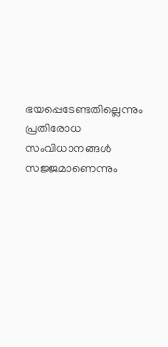ഭയപ്പെടേണ്ടതില്ലെന്നും പ്രതിരോധ സംവിധാനങ്ങൾ സജ്ജമാണെന്നും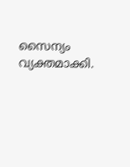സൈന്യം വ്യക്തമാക്കി.